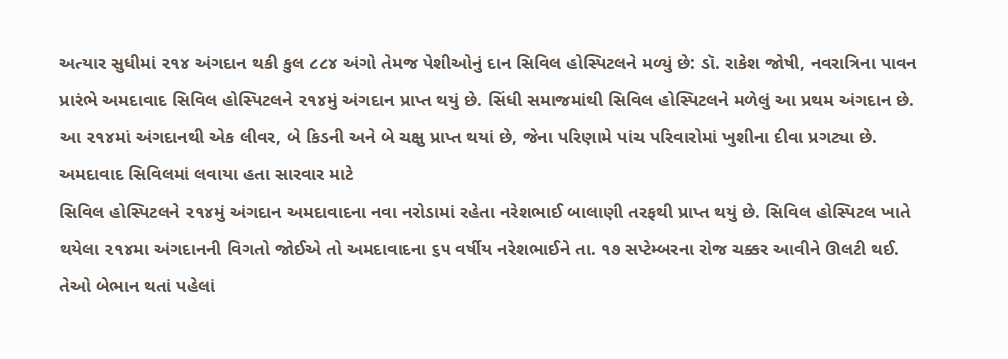અત્યાર સુધીમાં ૨૧૪ અંગદાન થકી કુલ ૮૮૪ અંગો તેમજ પેશીઓનું દાન સિવિલ હોસ્પિટલને મળ્યું છે: ડૉ. રાકેશ જોષી, નવરાત્રિના પાવન પ્રારંભે અમદાવાદ સિવિલ હોસ્પિટલને ૨૧૪મું અંગદાન પ્રાપ્ત થયું છે. સિંધી સમાજમાંથી સિવિલ હોસ્પિટલને મળેલું આ પ્રથમ અંગદાન છે. આ ૨૧૪માં અંગદાનથી એક લીવર, બે કિડની અને બે ચક્ષુ પ્રાપ્ત થયાં છે, જેના પરિણામે પાંચ પરિવારોમાં ખુશીના દીવા પ્રગટ્યા છે.
અમદાવાદ સિવિલમાં લવાયા હતા સારવાર માટે
સિવિલ હોસ્પિટલને ૨૧૪મું અંગદાન અમદાવાદના નવા નરોડામાં રહેતા નરેશભાઈ બાલાણી તરફથી પ્રાપ્ત થયું છે. સિવિલ હોસ્પિટલ ખાતે થયેલા ૨૧૪મા અંગદાનની વિગતો જોઈએ તો અમદાવાદના ૬૫ વર્ષીય નરેશભાઈને તા. ૧૭ સપ્ટેમ્બરના રોજ ચક્કર આવીને ઊલટી થઈ. તેઓ બેભાન થતાં પહેલાં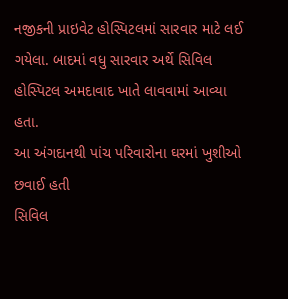નજીકની પ્રાઇવેટ હોસ્પિટલમાં સારવાર માટે લઈ ગયેલા. બાદમાં વધુ સારવાર અર્થે સિવિલ હોસ્પિટલ અમદાવાદ ખાતે લાવવામાં આવ્યા હતા.
આ અંગદાનથી પાંચ પરિવારોના ઘરમાં ખુશીઓ છવાઈ હતી
સિવિલ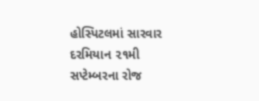હોસ્પિટલમાં સારવાર દરમિયાન ૨૧મી સપ્ટેમ્બરના રોજ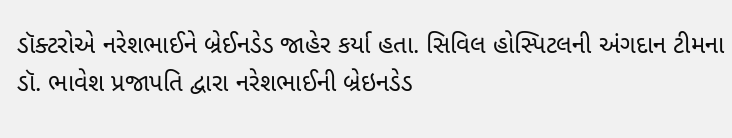ડૉક્ટરોએ નરેશભાઈને બ્રેઈનડેડ જાહેર કર્યા હતા. સિવિલ હોસ્પિટલની અંગદાન ટીમના ડૉ. ભાવેશ પ્રજાપતિ દ્વારા નરેશભાઈની બ્રેઇનડેડ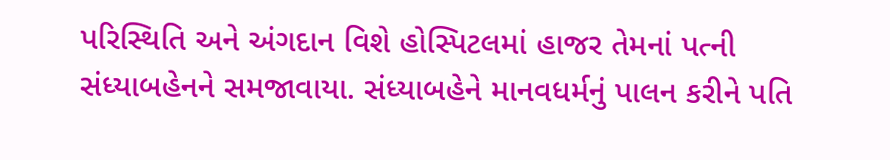પરિસ્થિતિ અને અંગદાન વિશે હોસ્પિટલમાં હાજર તેમનાં પત્ની સંધ્યાબહેનને સમજાવાયા. સંધ્યાબહેને માનવધર્મનું પાલન કરીને પતિ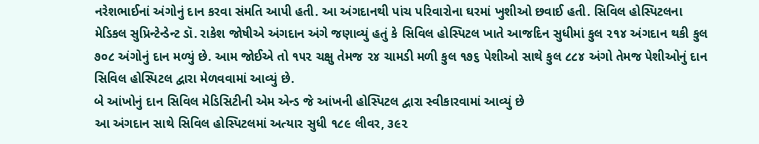નરેશભાઈનાં અંગોનું દાન કરવા સંમતિ આપી હતી. આ અંગદાનથી પાંચ પરિવારોના ઘરમાં ખુશીઓ છવાઈ હતી. સિવિલ હોસ્પિટલના મેડિકલ સુપ્રિન્ટેન્ડેન્ટ ડૉ. રાકેશ જોષીએ અંગદાન અંગે જણાવ્યું હતું કે સિવિલ હોસ્પિટલ ખાતે આજદિન સુધીમાં કુલ ૨૧૪ અંગદાન થકી કુલ ૭૦૮ અંગોનું દાન મળ્યું છે. આમ જોઈએ તો ૧૫૨ ચક્ષુ તેમજ ૨૪ ચામડી મળી કુલ ૧૭૬ પેશીઓ સાથે કુલ ૮૮૪ અંગો તેમજ પેશીઓનું દાન સિવિલ હોસ્પિટલ દ્વારા મેળવવામાં આવ્યું છે.
બે આંખોનું દાન સિવિલ મેડિસિટીની એમ એન્ડ જે આંખની હોસ્પિટલ દ્વારા સ્વીકારવામાં આવ્યું છે
આ અંગદાન સાથે સિવિલ હોસ્પિટલમાં અત્યાર સુધી ૧૮૯ લીવર, ૩૯૨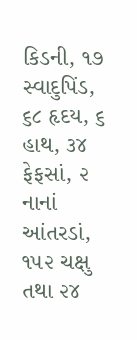કિડની, ૧૭ સ્વાદુપિંડ, ૬૮ હૃદય, ૬ હાથ, ૩૪ ફેફસાં, ૨ નાનાં આંતરડાં, ૧૫૨ ચક્ષુ તથા ૨૪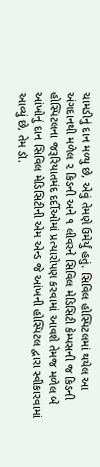ચામડીનું દાન મળ્યુ છે, એવું તેમણે ઉમેર્યું હતું. સિવિલ હોસ્પિટલમાં થયેલ આ અંગદાનથી મળેલ ૨ કિડની અને ૧ લીવરને સિવિલ મેડિસિટી કેમ્પસની જ કિડની હોસ્પિટલના જરૂરિયાતમંદ દર્દીઓમાં પ્રત્યારોપણ કરવામાં આવશે તેમજ મળેલ બે આંખોનું દાન સિવિલ મેડિસિટીની એમ એન્ડ જે આંખની હોસ્પિટલ દ્વારા સ્વીકારવામાં આવ્યું છે, તેમ ડૉ.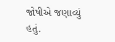જોષીએ જણાવ્યું હતું.